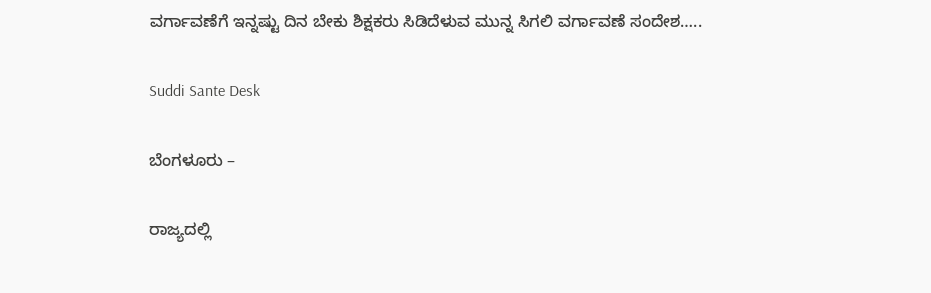ವರ್ಗಾವಣೆಗೆ ಇನ್ನಷ್ಟು ದಿನ ಬೇಕು ಶಿಕ್ಷಕರು ಸಿಡಿದೆಳುವ ಮುನ್ನ ಸಿಗಲಿ ವರ್ಗಾವಣೆ ಸಂದೇಶ…..

Suddi Sante Desk

ಬೆಂಗಳೂರು –

ರಾಜ್ಯದಲ್ಲಿ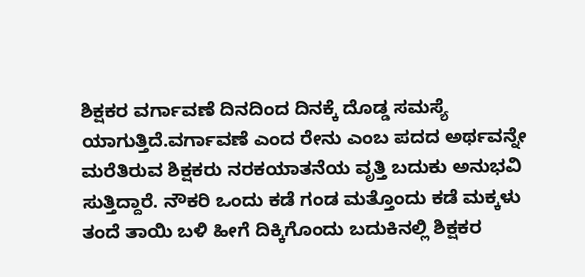ಶಿಕ್ಷಕರ ವರ್ಗಾವಣೆ ದಿನದಿಂದ ದಿನಕ್ಕೆ ದೊಡ್ಡ ಸಮಸ್ಯೆ ಯಾಗುತ್ತಿದೆ.ವರ್ಗಾವಣೆ ಎಂದ ರೇನು ಎಂಬ ಪದದ ಅರ್ಥವನ್ನೇ ಮರೆತಿರುವ ಶಿಕ್ಷಕರು ನರಕಯಾತನೆಯ ವೃತ್ತಿ ಬದುಕು ಅನುಭವಿ ಸುತ್ತಿದ್ದಾರೆ‌. ನೌಕರಿ ಒಂದು ಕಡೆ ಗಂಡ ಮತ್ತೊಂದು ಕಡೆ ಮಕ್ಕಳು ತಂದೆ ತಾಯಿ ಬಳಿ ಹೀಗೆ ದಿಕ್ಕಿಗೊಂದು ಬದುಕಿನಲ್ಲಿ ಶಿಕ್ಷಕರ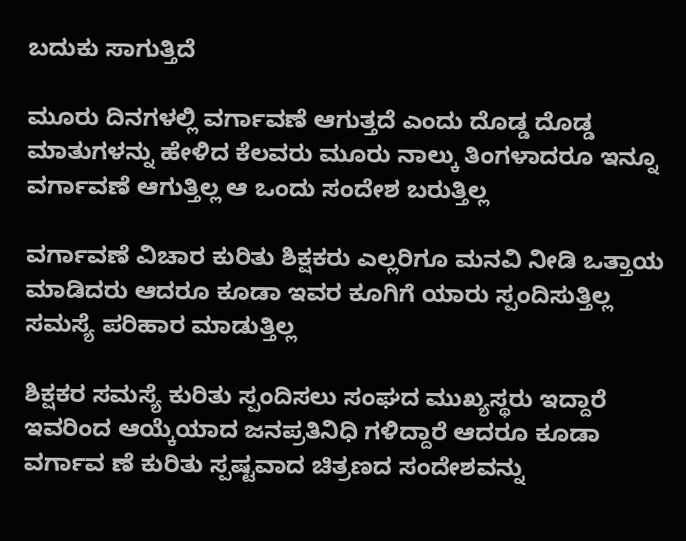ಬದುಕು ಸಾಗುತ್ತಿದೆ

ಮೂರು ದಿನಗಳಲ್ಲಿ ವರ್ಗಾವಣೆ ಆಗುತ್ತದೆ ಎಂದು ದೊಡ್ಡ ದೊಡ್ಡ ಮಾತುಗಳನ್ನು ಹೇಳಿದ ಕೆಲವರು ಮೂರು ನಾಲ್ಕು ತಿಂಗಳಾದರೂ ಇನ್ನೂ ವರ್ಗಾವಣೆ ಆಗುತ್ತಿಲ್ಲ ಆ ಒಂದು ಸಂದೇಶ ಬರುತ್ತಿಲ್ಲ

ವರ್ಗಾವಣೆ ವಿಚಾರ ಕುರಿತು ಶಿಕ್ಷಕರು ಎಲ್ಲರಿಗೂ ಮನವಿ ನೀಡಿ ಒತ್ತಾಯ ಮಾಡಿದರು ಆದರೂ ಕೂಡಾ ಇವರ ಕೂಗಿಗೆ ಯಾರು ಸ್ಪಂದಿಸುತ್ತಿಲ್ಲ ಸಮಸ್ಯೆ ಪರಿಹಾರ ಮಾಡುತ್ತಿಲ್ಲ

ಶಿಕ್ಷಕರ ಸಮಸ್ಯೆ ಕುರಿತು ಸ್ಪಂದಿಸಲು ಸಂಘದ ಮುಖ್ಯಸ್ಥರು ಇದ್ದಾರೆ ಇವರಿಂದ ಆಯ್ಕೆಯಾದ ಜನಪ್ರತಿನಿಧಿ ಗಳಿದ್ದಾರೆ ಆದರೂ ಕೂಡಾ ವರ್ಗಾವ ಣೆ ಕುರಿತು ಸ್ಪಷ್ಟವಾದ ಚಿತ್ರಣದ ಸಂದೇಶವನ್ನು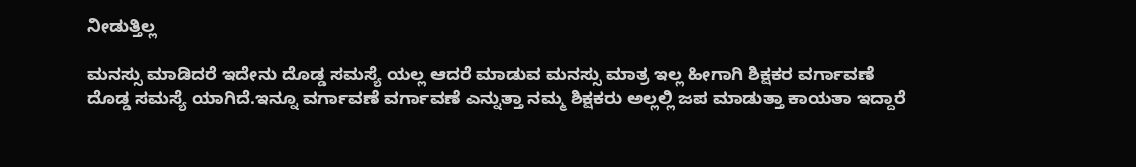ನೀಡುತ್ತಿಲ್ಲ

ಮನಸ್ಸು ಮಾಡಿದರೆ ಇದೇನು ದೊಡ್ಡ ಸಮಸ್ಯೆ ಯಲ್ಲ ಆದರೆ ಮಾಡುವ ಮನಸ್ಸು ಮಾತ್ರ ಇಲ್ಲ ಹೀಗಾಗಿ ಶಿಕ್ಷಕರ ವರ್ಗಾವಣೆ ದೊಡ್ಡ ಸಮಸ್ಯೆ ಯಾಗಿದೆ.ಇನ್ನೂ ವರ್ಗಾವಣೆ ವರ್ಗಾವಣೆ ಎನ್ನುತ್ತಾ ನಮ್ಮ ಶಿಕ್ಷಕರು ಅಲ್ಲಲ್ಲಿ ಜಪ ಮಾಡುತ್ತಾ ಕಾಯತಾ ಇದ್ದಾರೆ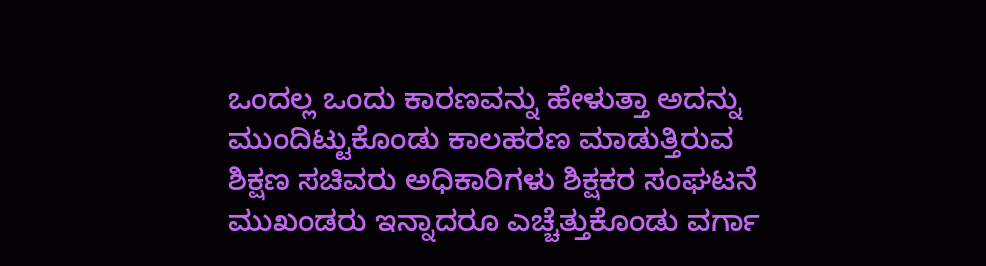ಒಂದಲ್ಲ ಒಂದು ಕಾರಣವನ್ನು ಹೇಳುತ್ತಾ ಅದನ್ನು ಮುಂದಿಟ್ಟುಕೊಂಡು ಕಾಲಹರಣ ಮಾಡುತ್ತಿರುವ ಶಿಕ್ಷಣ ಸಚಿವರು ಅಧಿಕಾರಿಗಳು ಶಿಕ್ಷಕರ ಸಂಘಟನೆ ಮುಖಂಡರು ಇನ್ನಾದರೂ ಎಚ್ಚೆತ್ತುಕೊಂಡು ವರ್ಗಾ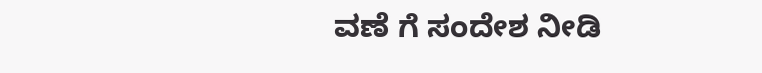ವಣೆ ಗೆ ಸಂದೇಶ ನೀಡಿ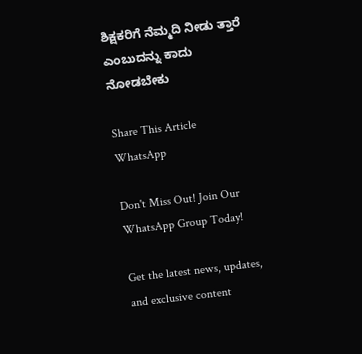ಶಿಕ್ಷಕರಿಗೆ ನೆಮ್ಮದಿ ನೀಡು ತ್ತಾರೆ ಎಂಬುದನ್ನು ಕಾದು ನೋಡಬೇಕು

Share This Article
WhatsApp

Don't Miss Out! Join Our WhatsApp Group Today!

Get the latest news, updates, and exclusive content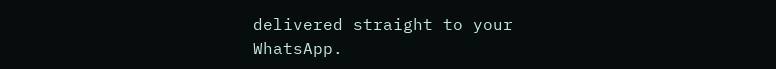delivered straight to your WhatsApp.